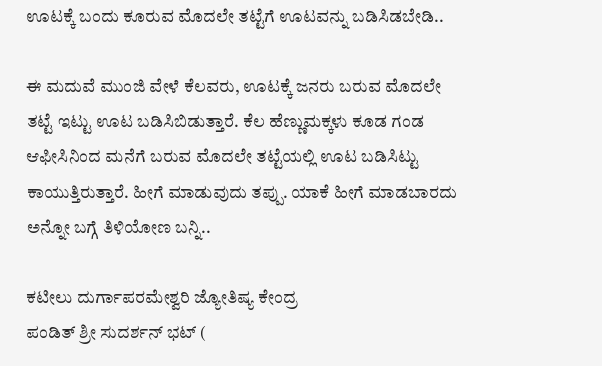ಊಟಕ್ಕೆ ಬಂದು ಕೂರುವ ಮೊದಲೇ ತಟ್ಟೆಗೆ ಊಟವನ್ನು ಬಡಿಸಿಡಬೇಡಿ..

ಈ ಮದುವೆ ಮುಂಜಿ ವೇಳೆ ಕೆಲವರು, ಊಟಕ್ಕೆ ಜನರು ಬರುವ ಮೊದಲೇ ತಟ್ಟೆ ಇಟ್ಟು ಊಟ ಬಡಿಸಿಬಿಡುತ್ತಾರೆ. ಕೆಲ ಹೆಣ್ಣುಮಕ್ಕಳು ಕೂಡ ಗಂಡ ಆಫೀಸಿನಿಂದ ಮನೆಗೆ ಬರುವ ಮೊದಲೇ ತಟ್ಟೆಯಲ್ಲಿ ಊಟ ಬಡಿಸಿಟ್ಟು ಕಾಯುತ್ತಿರುತ್ತಾರೆ. ಹೀಗೆ ಮಾಡುವುದು ತಪ್ಪು. ಯಾಕೆ ಹೀಗೆ ಮಾಡಬಾರದು ಅನ್ನೋ ಬಗ್ಗೆ ತಿಳಿಯೋಣ ಬನ್ನಿ..

ಕಟೀಲು ದುರ್ಗಾಪರಮೇಶ್ವರಿ ಜ್ಯೋತಿಷ್ಯ ಕೇಂದ್ರ
ಪಂಡಿತ್ ಶ್ರೀ ಸುದರ್ಶನ್ ಭಟ್ (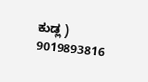ಕುಡ್ಲ )
9019893816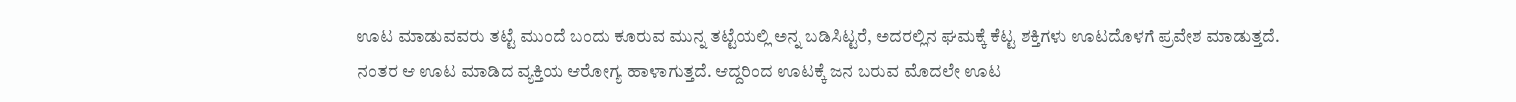ಊಟ ಮಾಡುವವರು ತಟ್ಟೆ ಮುಂದೆ ಬಂದು ಕೂರುವ ಮುನ್ನ ತಟ್ಟೆಯಲ್ಲಿ ಅನ್ನ ಬಡಿಸಿಟ್ಟರೆ, ಅದರಲ್ಲಿನ ಘಮಕ್ಕೆ ಕೆಟ್ಟ ಶಕ್ತಿಗಳು ಊಟದೊಳಗೆ ಪ್ರವೇಶ ಮಾಡುತ್ತದೆ. ನಂತರ ಆ ಊಟ ಮಾಡಿದ ವ್ಯಕ್ತಿಯ ಆರೋಗ್ಯ ಹಾಳಾಗುತ್ತದೆ. ಆದ್ದರಿಂದ ಊಟಕ್ಕೆ ಜನ ಬರುವ ಮೊದಲೇ ಊಟ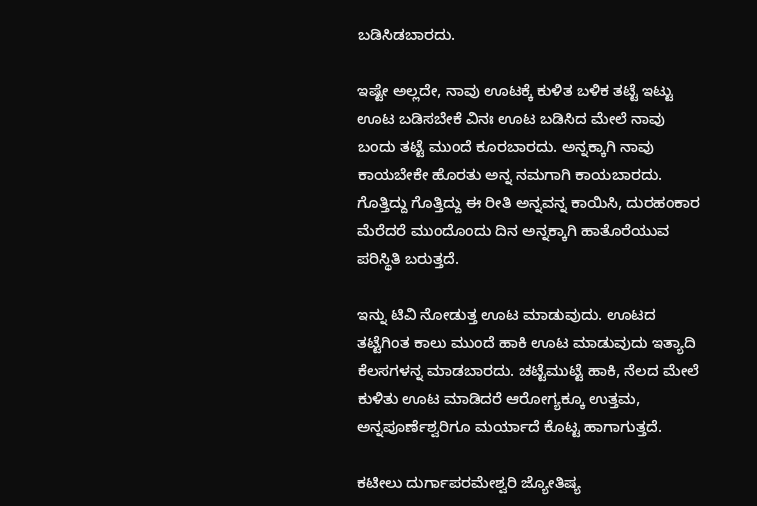ಬಡಿಸಿಡಬಾರದು.

ಇಷ್ಟೇ ಅಲ್ಲದೇ, ನಾವು ಊಟಕ್ಕೆ ಕುಳಿತ ಬಳಿಕ ತಟ್ಟೆ ಇಟ್ಟು ಊಟ ಬಡಿಸಬೇಕೆ ವಿನಃ ಊಟ ಬಡಿಸಿದ ಮೇಲೆ ನಾವು ಬಂದು ತಟ್ಟೆ ಮುಂದೆ ಕೂರಬಾರದು. ಅನ್ನಕ್ಕಾಗಿ ನಾವು ಕಾಯಬೇಕೇ ಹೊರತು ಅನ್ನ ನಮಗಾಗಿ ಕಾಯಬಾರದು. ಗೊತ್ತಿದ್ದು ಗೊತ್ತಿದ್ದು ಈ ರೀತಿ ಅನ್ನವನ್ನ ಕಾಯಿಸಿ, ದುರಹಂಕಾರ ಮೆರೆದರೆ ಮುಂದೊಂದು ದಿನ ಅನ್ನಕ್ಕಾಗಿ ಹಾತೊರೆಯುವ ಪರಿಸ್ಥಿತಿ ಬರುತ್ತದೆ.

ಇನ್ನು ಟಿವಿ ನೋಡುತ್ತ ಊಟ ಮಾಡುವುದು. ಊಟದ ತಟ್ಟೆಗಿಂತ ಕಾಲು ಮುಂದೆ ಹಾಕಿ ಊಟ ಮಾಡುವುದು ಇತ್ಯಾದಿ ಕೆಲಸಗಳನ್ನ ಮಾಡಬಾರದು. ಚಟ್ಟೆಮುಟ್ಟೆ ಹಾಕಿ, ನೆಲದ ಮೇಲೆ ಕುಳಿತು ಊಟ ಮಾಡಿದರೆ ಆರೋಗ್ಯಕ್ಕೂ ಉತ್ತಮ, ಅನ್ನಪೂರ್ಣೆಶ್ವರಿಗೂ ಮರ್ಯಾದೆ ಕೊಟ್ಟ ಹಾಗಾಗುತ್ತದೆ.

ಕಟೀಲು ದುರ್ಗಾಪರಮೇಶ್ವರಿ ಜ್ಯೋತಿಷ್ಯ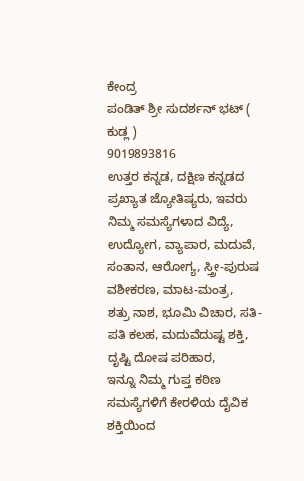ಕೇಂದ್ರ
ಪಂಡಿತ್ ಶ್ರೀ ಸುದರ್ಶನ್ ಭಟ್ ( ಕುಡ್ಲ )
9019893816
ಉತ್ತರ ಕನ್ನಡ, ದಕ್ಷಿಣ ಕನ್ನಡದ ಪ್ರಖ್ಯಾತ ಜ್ಯೋತಿಷ್ಯರು, ಇವರು ನಿಮ್ಮ ಸಮಸ್ಯೆಗಳಾದ ವಿದ್ಯೆ,
ಉದ್ಯೋಗ, ವ್ಯಾಪಾರ, ಮದುವೆ, ಸಂತಾನ, ಆರೋಗ್ಯ, ಸ್ತ್ರೀ-ಪುರುಷ ವಶೀಕರಣ, ಮಾಟ-ಮಂತ್ರ,
ಶತ್ರು ನಾಶ, ಭೂಮಿ ವಿಚಾರ, ಸತಿ-ಪತಿ ಕಲಹ, ಮದುವೆದುಷ್ಟ ಶಕ್ತಿ, ದೃಷ್ಟಿ ದೋಷ ಪರಿಹಾರ,
ಇನ್ನೂ ನಿಮ್ಮ ಗುಪ್ತ ಕಠಿಣ ಸಮಸ್ಯೆಗಳಿಗೆ ಕೇರಳಿಯ ದೈವಿಕ ಶಕ್ತಿಯಿಂದ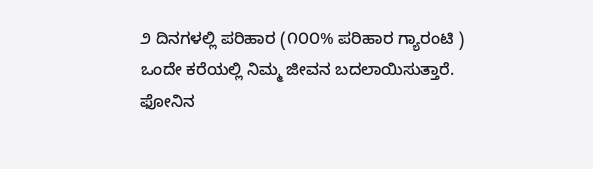೨ ದಿನಗಳಲ್ಲಿ ಪರಿಹಾರ (೧೦೦% ಪರಿಹಾರ ಗ್ಯಾರಂಟಿ )
ಒಂದೇ ಕರೆಯಲ್ಲಿ ನಿಮ್ಮ ಜೀವನ ಬದಲಾಯಿಸುತ್ತಾರೆ.
ಫೋನಿನ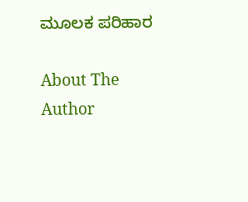ಮೂಲಕ ಪರಿಹಾರ

About The Author